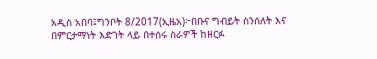አዲስ አበባ፤ግንቦት 8/2017(ኢዜአ)፦በቡና ግብይት ስንሰለት እና በምርታማነት እድገት ላይ በተሰሩ ስራዎች ከዘርፉ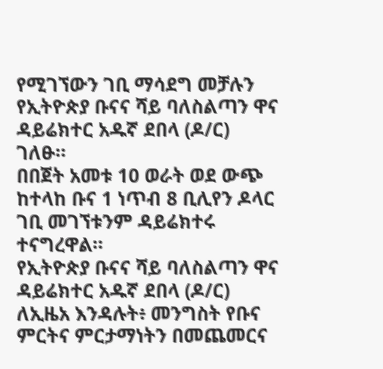የሚገኘውን ገቢ ማሳደግ መቻሉን የኢትዮጵያ ቡናና ሻይ ባለስልጣን ዋና ዳይሬክተር አዱኛ ደበላ (ዶ/ር) ገለፁ።
በበጀት አመቱ 10 ወራት ወደ ውጭ ከተላከ ቡና 1 ነጥብ 8 ቢሊየን ዶላር ገቢ መገኘቱንም ዳይሬክተሩ ተናግረዋል።
የኢትዮጵያ ቡናና ሻይ ባለስልጣን ዋና ዳይሬክተር አዱኛ ደበላ (ዶ/ር) ለኢዜአ እንዳሉት፥ መንግስት የቡና ምርትና ምርታማነትን በመጨመርና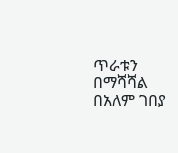ጥራቱን በማሻሻል በአለም ገበያ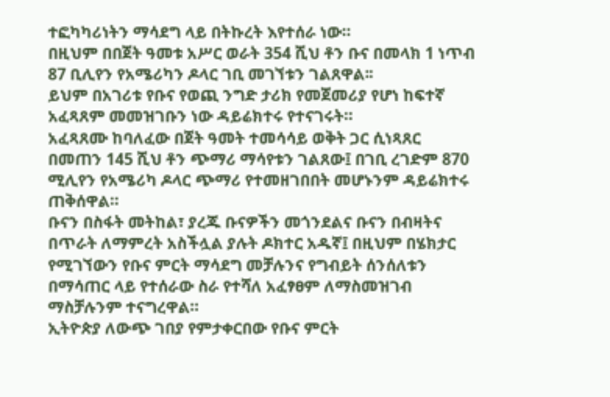ተፎካካሪነትን ማሳደግ ላይ በትኩረት እየተሰራ ነው።
በዚህም በበጀት ዓመቱ አሥር ወራት 354 ሺህ ቶን ቡና በመላክ 1 ነጥብ 87 ቢሊየን የአሜሪካን ዶላር ገቢ መገኘቱን ገልጸዋል፡፡
ይህም በአገሪቱ የቡና የወጪ ንግድ ታሪክ የመጀመሪያ የሆነ ከፍተኛ አፈጻጸም መመዝገቡን ነው ዳይሬክተሩ የተናገሩት።
አፈጻጸሙ ከባለፈው በጀት ዓመት ተመሳሳይ ወቅት ጋር ሲነጻጸር በመጠን 145 ሺህ ቶን ጭማሪ ማሳየቱን ገልጸው፤ በገቢ ረገድም 870 ሚሊየን የአሜሪካ ዶላር ጭማሪ የተመዘገበበት መሆኑንም ዳይሬክተሩ ጠቅሰዋል።
ቡናን በስፋት መትከል፣ ያረጁ ቡናዎችን መጎንደልና ቡናን በብዛትና በጥራት ለማምረት አስችሏል ያሉት ዶክተር አዱኛ፤ በዚህም በሄክታር የሚገኘውን የቡና ምርት ማሳደግ መቻሉንና የግብይት ሰንሰለቱን በማሳጠር ላይ የተሰራው ስራ የተሻለ አፈፃፀም ለማስመዝገብ ማስቻሉንም ተናግረዋል።
ኢትዮጵያ ለውጭ ገበያ የምታቀርበው የቡና ምርት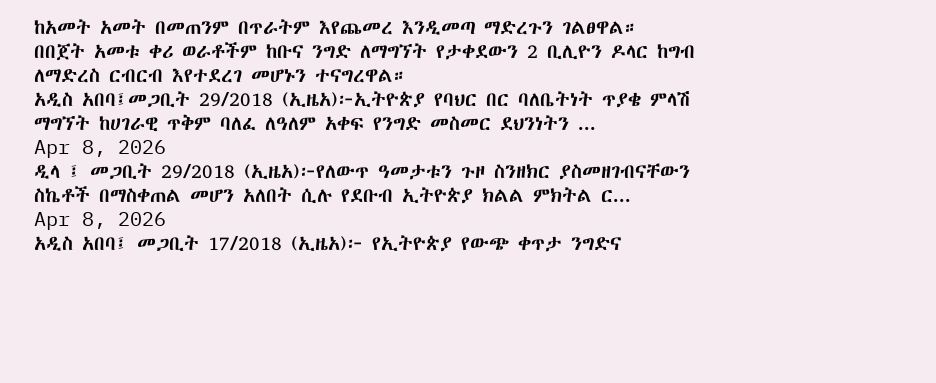ከአመት አመት በመጠንም በጥራትም እየጨመረ እንዲመጣ ማድረጉን ገልፀዋል።
በበጀት አመቱ ቀሪ ወራቶችም ከቡና ንግድ ለማግኘት የታቀደውን 2 ቢሊዮን ዶላር ከግብ ለማድረስ ርብርብ እየተደረገ መሆኑን ተናግረዋል።
አዲስ አበባ፤መጋቢት 29/2018 (ኢዜአ)፦ኢትዮጵያ የባህር በር ባለቤትነት ጥያቄ ምላሽ ማግኘት ከሀገራዊ ጥቅም ባለፈ ለዓለም አቀፍ የንግድ መስመር ደህንነትን ...
Apr 8, 2026
ዲላ ፤ መጋቢት 29/2018 (ኢዜአ)፦የለውጥ ዓመታቱን ጉዞ ስንዘክር ያስመዘገብናቸውን ስኬቶች በማስቀጠል መሆን አለበት ሲሉ የደቡብ ኢትዮጵያ ክልል ምክትል ር...
Apr 8, 2026
አዲስ አበባ፤ መጋቢት 17/2018 (ኢዜአ)፦ የኢትዮጵያ የውጭ ቀጥታ ንግድና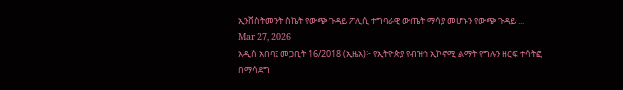ኢንቨስትመንት ስኬት የውጭ ጉዳይ ፖሊሲ ተግባራዊ ውጤት ማሳያ መሆኑን የውጭ ጉዳይ ...
Mar 27, 2026
አዲስ አበባ፤ መጋቢት 16/2018 (ኢዜአ)፦ የኢትዮጵያ የብዝኅ ኢኮኖሚ ልማት የግሉን ዘርፍ ተሳትፎ በማሳደግ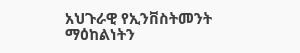አህጉራዊ የኢንቨስትመንት ማዕከልነትን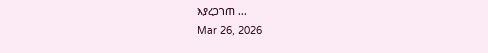እያረጋገጠ ...
Mar 26, 2026